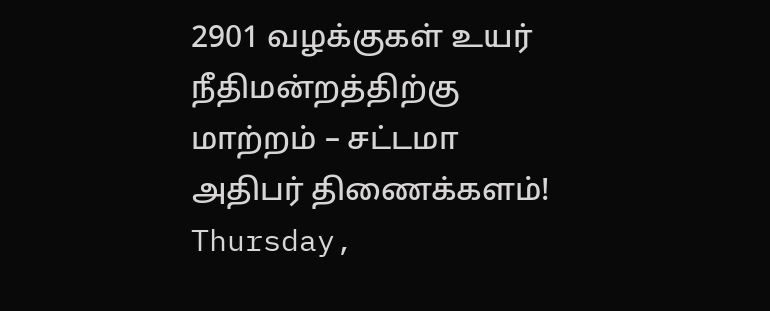2901 வழக்குகள் உயர் நீதிமன்றத்திற்கு மாற்றம் – சட்டமா அதிபர் திணைக்களம்!
Thursday,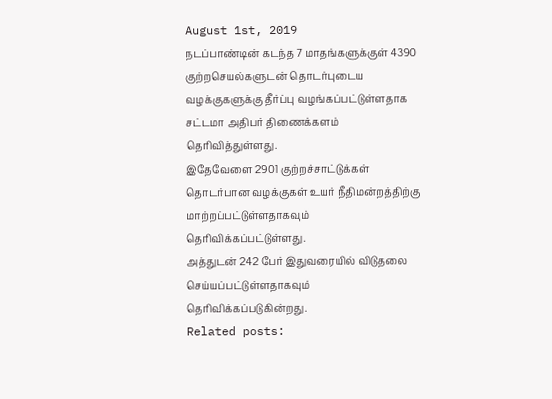August 1st, 2019
நடப்பாண்டின் கடந்த 7 மாதங்களுக்குள் 4390 குற்றசெயல்களுடன் தொடர்புடைய வழக்குகளுக்கு தீர்ப்பு வழங்கப்பட்டுள்ளதாக சட்டமா அதிபர் திணைக்களம் தெரிவித்துள்ளது.
இதேவேளை 2901 குற்றச்சாட்டுக்கள் தொடர்பான வழக்குகள் உயர் நீதிமன்றத்திற்கு மாற்றப்பட்டுள்ளதாகவும் தெரிவிக்கப்பட்டுள்ளது.
அத்துடன் 242 பேர் இதுவரையில் விடுதலை செய்யப்பட்டுள்ளதாகவும் தெரிவிக்கப்படுகின்றது.
Related posts: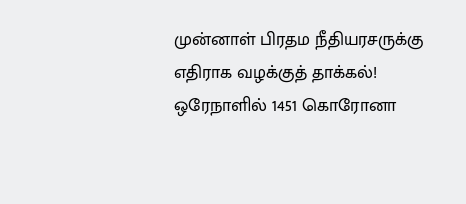முன்னாள் பிரதம நீதியரசருக்கு எதிராக வழக்குத் தாக்கல்!
ஒரேநாளில் 1451 கொரோனா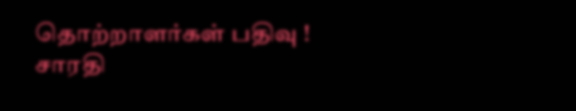தொற்றாளர்கள் பதிவு !
சாரதி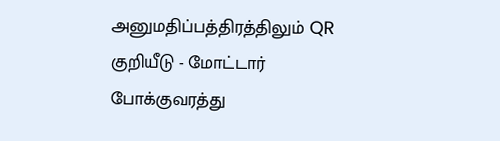அனுமதிப்பத்திரத்திலும் QR குறியீடு - மோட்டார் போக்குவரத்து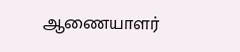ஆணையாளர்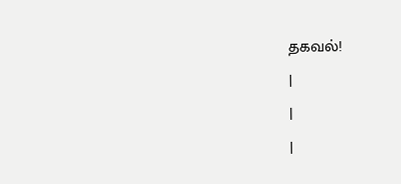தகவல்!
|
|
|